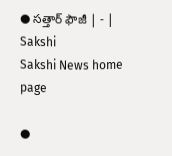● సత్తార్‌ ఫౌజీ | - | Sakshi
Sakshi News home page

●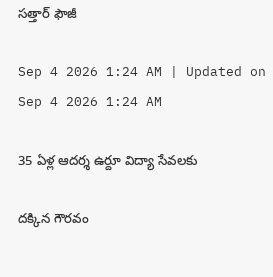సత్తార్‌ ఫౌజీ

Sep 4 2026 1:24 AM | Updated on Sep 4 2026 1:24 AM

35 ఏళ్ల ఆదర్శ ఉర్దూ విద్యా సేవలకు

దక్కిన గౌరవం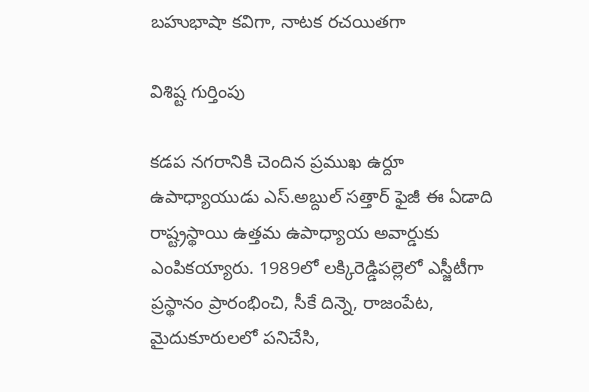బహుభాషా కవిగా, నాటక రచయితగా

విశిష్ట గుర్తింపు

కడప నగరానికి చెందిన ప్రముఖ ఉర్దూ ఉపాధ్యాయుడు ఎస్‌.అబ్దుల్‌ సత్తార్‌ ఫైజీ ఈ ఏడాది రాష్ట్రస్థాయి ఉత్తమ ఉపాధ్యాయ అవార్డుకు ఎంపికయ్యారు. 1989లో లక్కిరెడ్డిపల్లెలో ఎస్జీటీగా ప్రస్థానం ప్రారంభించి, సీకే దిన్నె, రాజంపేట, మైదుకూరులలో పనిచేసి,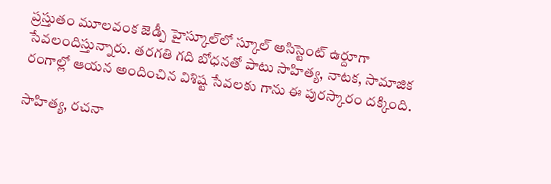ప్రస్తుతం మూలవంక జెడ్పీ హైస్కూల్‌లో స్కూల్‌ అసిస్టెంట్‌ ఉర్దూగా సేవలందిస్తున్నారు. తరగతి గది బోధనతో పాటు సాహిత్య, నాటక, సామాజిక రంగాల్లో ఆయన అందించిన విశిష్ట సేవలకు గాను ఈ పురస్కారం దక్కింది.

సాహిత్య, రచనా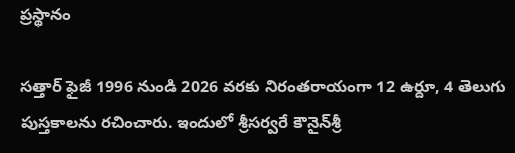ప్రస్థానం

సత్తార్‌ ఫైజీ 1996 నుండి 2026 వరకు నిరంతరాయంగా 12 ఉర్దూ, 4 తెలుగు పుస్తకాలను రచించారు. ఇందులో శ్రీసర్వరే కౌనైన్‌శ్రీ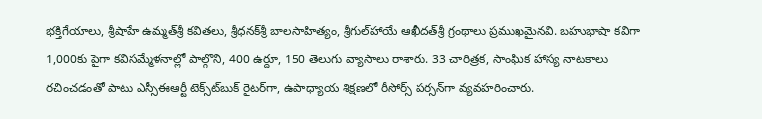భక్తిగేయాలు, శ్రీషాహే ఉమ్మత్‌శ్రీ కవితలు, శ్రీధనక్‌శ్రీ బాలసాహిత్యం, శ్రీగుల్‌హాయే ఆఖీదత్‌శ్రీ గ్రంథాలు ప్రముఖమైనవి. బహుభాషా కవిగా 1,000కు పైగా కవిసమ్మేళనాల్లో పాల్గొని, 400 ఉర్దూ, 150 తెలుగు వ్యాసాలు రాశారు. 33 చారిత్రక, సాంఘిక హాస్య నాటకాలు రచించడంతో పాటు ఎస్సీఈఆర్టీ టెక్స్‌ట్‌బుక్‌ రైటర్‌గా, ఉపాధ్యాయ శిక్షణలో రీసోర్స్‌ పర్సన్‌గా వ్యవహరించారు.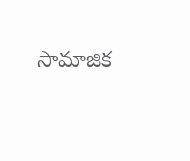సామాజిక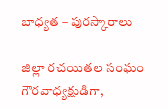బాధ్యత – పురస్కారాలు

జిల్లా రచయితల సంఘం గౌరవాధ్యక్షుడిగా,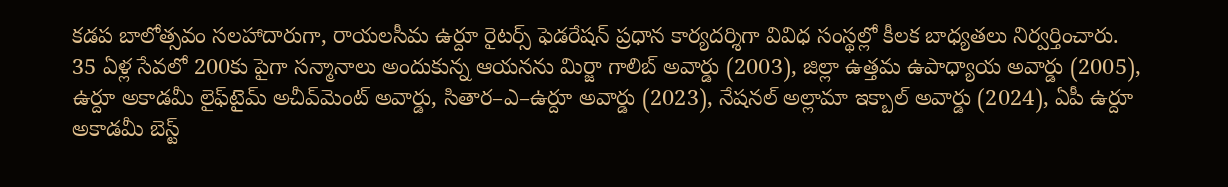కడప బాలోత్సవం సలహాదారుగా, రాయలసీమ ఉర్దూ రైటర్స్‌ ఫెడరేషన్‌ ప్రధాన కార్యదర్శిగా వివిధ సంస్థల్లో కీలక బాధ్యతలు నిర్వర్తించారు. 35 ఏళ్ల సేవలో 200కు పైగా సన్మానాలు అందుకున్న ఆయనను మిర్జా గాలిబ్‌ అవార్డు (2003), జిల్లా ఉత్తమ ఉపాధ్యాయ అవార్డు (2005), ఉర్దూ అకాడమీ లైఫ్‌టైమ్‌ అచీవ్‌మెంట్‌ అవార్డు, సితార–ఎ–ఉర్దూ అవార్డు (2023), నేషనల్‌ అల్లామా ఇక్బాల్‌ అవార్డు (2024), ఏపీ ఉర్దూ అకాడమీ బెస్ట్‌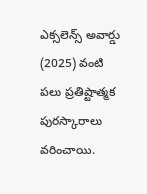ఎక్సలెన్స్‌ అవార్డు (2025) వంటి పలు ప్రతిష్టాత్మక పురస్కారాలు వరించాయి.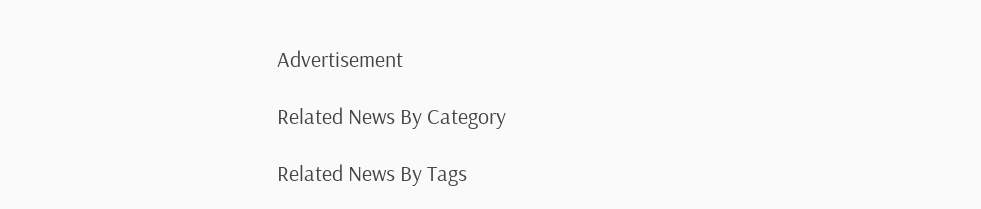Advertisement

Related News By Category

Related News By Tags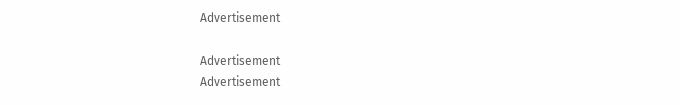Advertisement

Advertisement
Advertisement